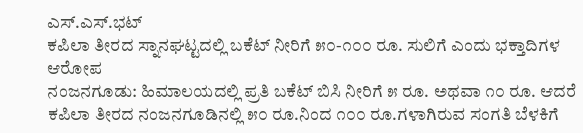ಎಸ್.ಎಸ್.ಭಟ್
ಕಪಿಲಾ ತೀರದ ಸ್ನಾನಘಟ್ಟದಲ್ಲಿ ಬಕೆಟ್ ನೀರಿಗೆ ೫೦-೧೦೦ ರೂ. ಸುಲಿಗೆ ಎಂದು ಭಕ್ತಾದಿಗಳ ಆರೋಪ
ನಂಜನಗೂಡು: ಹಿಮಾಲಯದಲ್ಲಿ ಪ್ರತಿ ಬಕೆಟ್ ಬಿಸಿ ನೀರಿಗೆ ೫ ರೂ. ಅಥವಾ ೧೦ ರೂ. ಆದರೆ ಕಪಿಲಾ ತೀರದ ನಂಜನಗೂಡಿನಲ್ಲಿ ೫೦ ರೂ.ನಿಂದ ೧೦೦ ರೂ.ಗಳಾಗಿರುವ ಸಂಗತಿ ಬೆಳಕಿಗೆ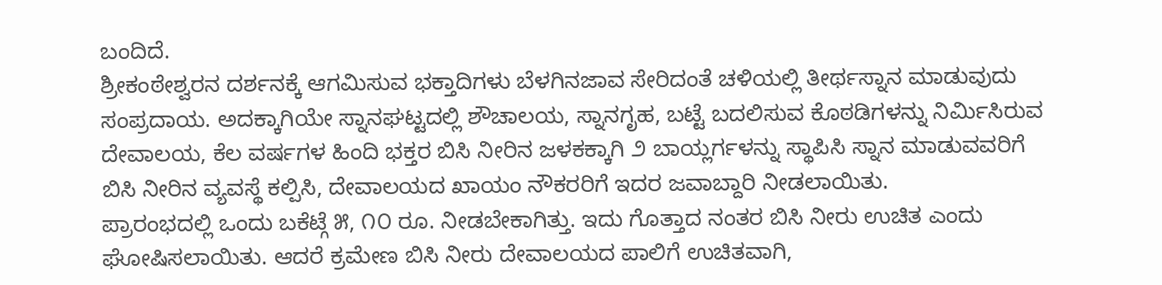ಬಂದಿದೆ.
ಶ್ರೀಕಂಠೇಶ್ವರನ ದರ್ಶನಕ್ಕೆ ಆಗಮಿಸುವ ಭಕ್ತಾದಿಗಳು ಬೆಳಗಿನಜಾವ ಸೇರಿದಂತೆ ಚಳಿಯಲ್ಲಿ ತೀರ್ಥಸ್ನಾನ ಮಾಡುವುದು ಸಂಪ್ರದಾಯ. ಅದಕ್ಕಾಗಿಯೇ ಸ್ನಾನಘಟ್ಟದಲ್ಲಿ ಶೌಚಾಲಯ, ಸ್ನಾನಗೃಹ, ಬಟ್ಟೆ ಬದಲಿಸುವ ಕೊಠಡಿಗಳನ್ನು ನಿರ್ಮಿಸಿರುವ ದೇವಾಲಯ, ಕೆಲ ವರ್ಷಗಳ ಹಿಂದಿ ಭಕ್ತರ ಬಿಸಿ ನೀರಿನ ಜಳಕಕ್ಕಾಗಿ ೨ ಬಾಯ್ಲರ್ಗಳನ್ನು ಸ್ಥಾಪಿಸಿ ಸ್ನಾನ ಮಾಡುವವರಿಗೆ ಬಿಸಿ ನೀರಿನ ವ್ಯವಸ್ಥೆ ಕಲ್ಪಿಸಿ, ದೇವಾಲಯದ ಖಾಯಂ ನೌಕರರಿಗೆ ಇದರ ಜವಾಬ್ದಾರಿ ನೀಡಲಾಯಿತು.
ಪ್ರಾರಂಭದಲ್ಲಿ ಒಂದು ಬಕೆಟ್ಗೆ ೫, ೧೦ ರೂ. ನೀಡಬೇಕಾಗಿತ್ತು. ಇದು ಗೊತ್ತಾದ ನಂತರ ಬಿಸಿ ನೀರು ಉಚಿತ ಎಂದು ಘೋಷಿಸಲಾಯಿತು. ಆದರೆ ಕ್ರಮೇಣ ಬಿಸಿ ನೀರು ದೇವಾಲಯದ ಪಾಲಿಗೆ ಉಚಿತವಾಗಿ,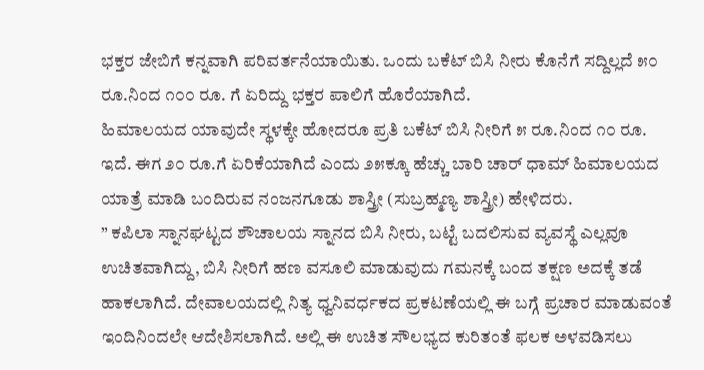ಭಕ್ತರ ಜೇಬಿಗೆ ಕನ್ನವಾಗಿ ಪರಿವರ್ತನೆಯಾಯಿತು. ಒಂದು ಬಕೆಟ್ ಬಿಸಿ ನೀರು ಕೊನೆಗೆ ಸದ್ದಿಲ್ಲದೆ ೫೦ ರೂ.ನಿಂದ ೧೦೦ ರೂ. ಗೆ ಏರಿದ್ದು ಭಕ್ತರ ಪಾಲಿಗೆ ಹೊರೆಯಾಗಿದೆ.
ಹಿಮಾಲಯದ ಯಾವುದೇ ಸ್ಥಳಕ್ಕೇ ಹೋದರೂ ಪ್ರತಿ ಬಕೆಟ್ ಬಿಸಿ ನೀರಿಗೆ ೫ ರೂ.ನಿಂದ ೧೦ ರೂ. ಇದೆ. ಈಗ ೨೦ ರೂ.ಗೆ ಏರಿಕೆಯಾಗಿದೆ ಎಂದು ೨೫ಕ್ಕೂ ಹೆಚ್ಚು ಬಾರಿ ಚಾರ್ ಧಾಮ್ ಹಿಮಾಲಯದ ಯಾತ್ರೆ ಮಾಡಿ ಬಂದಿರುವ ನಂಜನಗೂಡು ಶಾಸ್ತ್ರೀ (ಸುಬ್ರಹ್ಮಣ್ಯ ಶಾಸ್ತ್ರೀ) ಹೇಳಿದರು.
” ಕಪಿಲಾ ಸ್ನಾನಘಟ್ಟದ ಶೌಚಾಲಯ ಸ್ನಾನದ ಬಿಸಿ ನೀರು, ಬಟ್ಟೆ ಬದಲಿಸುವ ವ್ಯವಸ್ಥೆ ಎಲ್ಲವೂ ಉಚಿತವಾಗಿದ್ದು, ಬಿಸಿ ನೀರಿಗೆ ಹಣ ವಸೂಲಿ ಮಾಡುವುದು ಗಮನಕ್ಕೆ ಬಂದ ತಕ್ಷಣ ಅದಕ್ಕೆ ತಡೆ ಹಾಕಲಾಗಿದೆ. ದೇವಾಲಯದಲ್ಲಿ ನಿತ್ಯ ಧ್ವನಿವರ್ಧಕದ ಪ್ರಕಟಣೆಯಲ್ಲಿ ಈ ಬಗ್ಗೆ ಪ್ರಚಾರ ಮಾಡುವಂತೆ ಇಂದಿನಿಂದಲೇ ಆದೇಶಿಸಲಾಗಿದೆ. ಅಲ್ಲಿ ಈ ಉಚಿತ ಸೌಲಭ್ಯದ ಕುರಿತಂತೆ ಫಲಕ ಅಳವಡಿಸಲು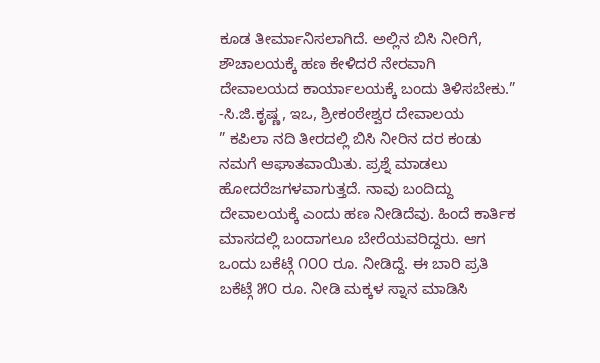ಕೂಡ ತೀರ್ಮಾನಿಸಲಾಗಿದೆ. ಅಲ್ಲಿನ ಬಿಸಿ ನೀರಿಗೆ, ಶೌಚಾಲಯಕ್ಕೆ ಹಣ ಕೇಳಿದರೆ ನೇರವಾಗಿ ದೇವಾಲಯದ ಕಾರ್ಯಾಲಯಕ್ಕೆ ಬಂದು ತಿಳಿಸಬೇಕು.”
-ಸಿ.ಜಿ.ಕೃಷ್ಣ, ಇಒ, ಶ್ರೀಕಂಠೇಶ್ವರ ದೇವಾಲಯ
” ಕಪಿಲಾ ನದಿ ತೀರದಲ್ಲಿ ಬಿಸಿ ನೀರಿನ ದರ ಕಂಡು ನಮಗೆ ಆಘಾತವಾಯಿತು. ಪ್ರಶ್ನೆ ಮಾಡಲು ಹೋದರೆಜಗಳವಾಗುತ್ತದೆ. ನಾವು ಬಂದಿದ್ದು ದೇವಾಲಯಕ್ಕೆ ಎಂದು ಹಣ ನೀಡಿದೆವು. ಹಿಂದೆ ಕಾರ್ತಿಕ ಮಾಸದಲ್ಲಿ ಬಂದಾಗಲೂ ಬೇರೆಯವರಿದ್ದರು. ಆಗ ಒಂದು ಬಕೆಟ್ಗೆ ೧೦೦ ರೂ. ನೀಡಿದ್ದೆ. ಈ ಬಾರಿ ಪ್ರತಿ ಬಕೆಟ್ಗೆ ೫೦ ರೂ. ನೀಡಿ ಮಕ್ಕಳ ಸ್ನಾನ ಮಾಡಿಸಿ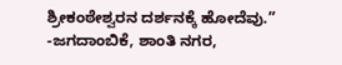ಶ್ರೀಕಂಠೇಶ್ವರನ ದರ್ಶನಕ್ಕೆ ಹೋದೆವು.”
-ಜಗದಾಂಬಿಕೆ, ಶಾಂತಿ ನಗರ,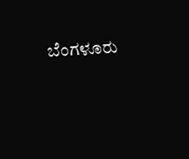ಬೆಂಗಳೂರು